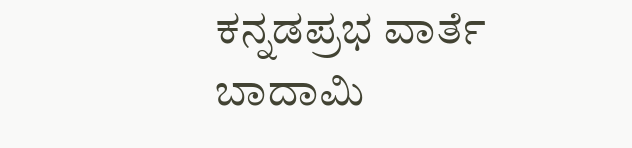ಕನ್ನಡಪ್ರಭ ವಾರ್ತೆ ಬಾದಾಮಿ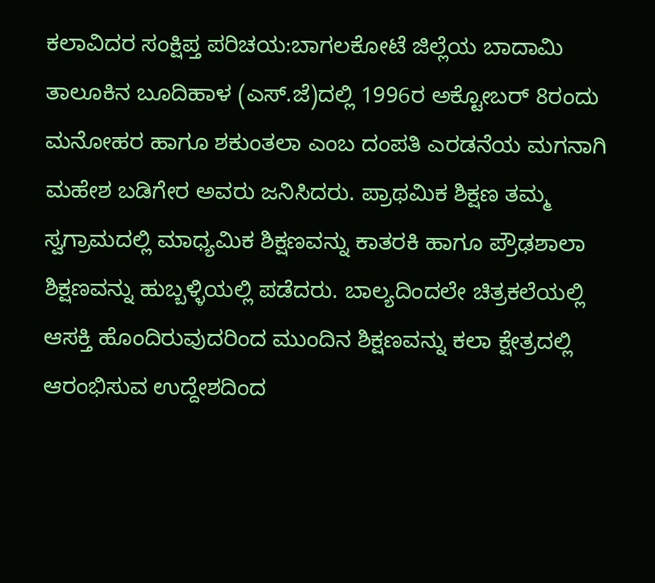ಕಲಾವಿದರ ಸಂಕ್ಷಿಪ್ತ ಪರಿಚಯ:ಬಾಗಲಕೋಟೆ ಜಿಲ್ಲೆಯ ಬಾದಾಮಿ ತಾಲೂಕಿನ ಬೂದಿಹಾಳ (ಎಸ್.ಜೆ)ದಲ್ಲಿ 1996ರ ಅಕ್ಟೋಬರ್ 8ರಂದು ಮನೋಹರ ಹಾಗೂ ಶಕುಂತಲಾ ಎಂಬ ದಂಪತಿ ಎರಡನೆಯ ಮಗನಾಗಿ ಮಹೇಶ ಬಡಿಗೇರ ಅವರು ಜನಿಸಿದರು. ಪ್ರಾಥಮಿಕ ಶಿಕ್ಷಣ ತಮ್ಮ ಸ್ವಗ್ರಾಮದಲ್ಲಿ ಮಾಧ್ಯಮಿಕ ಶಿಕ್ಷಣವನ್ನು ಕಾತರಕಿ ಹಾಗೂ ಪ್ರೌಢಶಾಲಾ ಶಿಕ್ಷಣವನ್ನು ಹುಬ್ಬಳ್ಳಿಯಲ್ಲಿ ಪಡೆದರು. ಬಾಲ್ಯದಿಂದಲೇ ಚಿತ್ರಕಲೆಯಲ್ಲಿ ಆಸಕ್ತಿ ಹೊಂದಿರುವುದರಿಂದ ಮುಂದಿನ ಶಿಕ್ಷಣವನ್ನು ಕಲಾ ಕ್ಷೇತ್ರದಲ್ಲಿ ಆರಂಭಿಸುವ ಉದ್ದೇಶದಿಂದ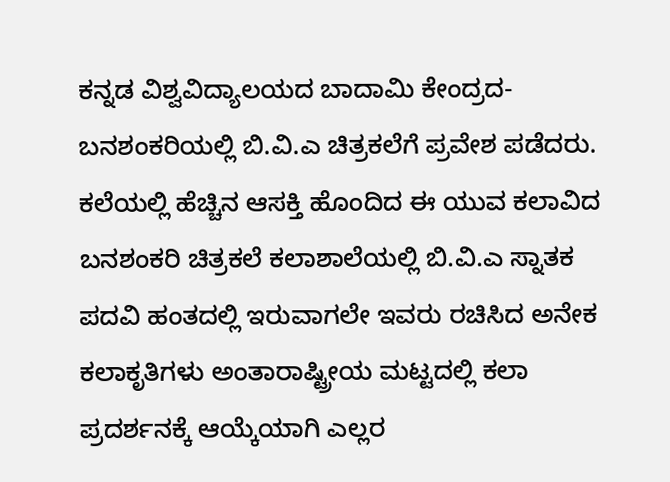ಕನ್ನಡ ವಿಶ್ವವಿದ್ಯಾಲಯದ ಬಾದಾಮಿ ಕೇಂದ್ರದ-ಬನಶಂಕರಿಯಲ್ಲಿ ಬಿ.ವಿ.ಎ ಚಿತ್ರಕಲೆಗೆ ಪ್ರವೇಶ ಪಡೆದರು.
ಕಲೆಯಲ್ಲಿ ಹೆಚ್ಚಿನ ಆಸಕ್ತಿ ಹೊಂದಿದ ಈ ಯುವ ಕಲಾವಿದ ಬನಶಂಕರಿ ಚಿತ್ರಕಲೆ ಕಲಾಶಾಲೆಯಲ್ಲಿ ಬಿ.ವಿ.ಎ ಸ್ನಾತಕ ಪದವಿ ಹಂತದಲ್ಲಿ ಇರುವಾಗಲೇ ಇವರು ರಚಿಸಿದ ಅನೇಕ ಕಲಾಕೃತಿಗಳು ಅಂತಾರಾಷ್ಟ್ರೀಯ ಮಟ್ಟದಲ್ಲಿ ಕಲಾ ಪ್ರದರ್ಶನಕ್ಕೆ ಆಯ್ಕೆಯಾಗಿ ಎಲ್ಲರ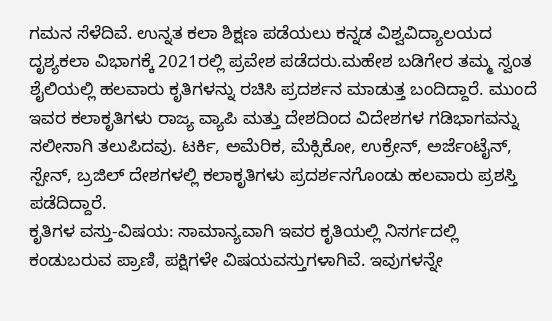ಗಮನ ಸೆಳೆದಿವೆ. ಉನ್ನತ ಕಲಾ ಶಿಕ್ಷಣ ಪಡೆಯಲು ಕನ್ನಡ ವಿಶ್ವವಿದ್ಯಾಲಯದ ದೃಶ್ಯಕಲಾ ವಿಭಾಗಕ್ಕೆ 2021ರಲ್ಲಿ ಪ್ರವೇಶ ಪಡೆದರು.ಮಹೇಶ ಬಡಿಗೇರ ತಮ್ಮ ಸ್ವಂತ ಶೈಲಿಯಲ್ಲಿ ಹಲವಾರು ಕೃತಿಗಳನ್ನು ರಚಿಸಿ ಪ್ರದರ್ಶನ ಮಾಡುತ್ತ ಬಂದಿದ್ದಾರೆ. ಮುಂದೆ ಇವರ ಕಲಾಕೃತಿಗಳು ರಾಜ್ಯ ವ್ಯಾಪಿ ಮತ್ತು ದೇಶದಿಂದ ವಿದೇಶಗಳ ಗಡಿಭಾಗವನ್ನು ಸಲೀಸಾಗಿ ತಲುಪಿದವು. ಟರ್ಕಿ, ಅಮೆರಿಕ, ಮೆಕ್ಸಿಕೋ, ಉಕ್ರೇನ್, ಅರ್ಜೆಂಟೈನ್, ಸ್ಪೇನ್, ಬ್ರಜಿಲ್ ದೇಶಗಳಲ್ಲಿ ಕಲಾಕೃತಿಗಳು ಪ್ರದರ್ಶನಗೊಂಡು ಹಲವಾರು ಪ್ರಶಸ್ತಿ ಪಡೆದಿದ್ದಾರೆ.
ಕೃತಿಗಳ ವಸ್ತು-ವಿಷಯ: ಸಾಮಾನ್ಯವಾಗಿ ಇವರ ಕೃತಿಯಲ್ಲಿ ನಿಸರ್ಗದಲ್ಲಿ ಕಂಡುಬರುವ ಪ್ರಾಣಿ, ಪಕ್ಷಿಗಳೇ ವಿಷಯವಸ್ತುಗಳಾಗಿವೆ. ಇವುಗಳನ್ನೇ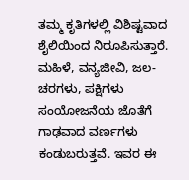ತಮ್ಮ ಕೃತಿಗಳಲ್ಲಿ ವಿಶಿಷ್ಟವಾದ ಶೈಲಿಯಿಂದ ನಿರೂಪಿಸುತ್ತಾರೆ. ಮಹಿಳೆ, ವನ್ಯಜೀವಿ, ಜಲ-ಚರಗಳು, ಪಕ್ಷಿಗಳು ಸಂಯೋಜನೆಯ ಜೊತೆಗೆ ಗಾಢವಾದ ವರ್ಣಗಳು ಕಂಡುಬರುತ್ತವೆ. ಇವರ ಈ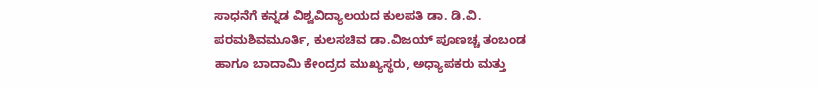ಸಾಧನೆಗೆ ಕನ್ನಡ ವಿಶ್ವವಿದ್ಯಾಲಯದ ಕುಲಪತಿ ಡಾ. ಡಿ.ವಿ. ಪರಮಶಿವಮೂರ್ತಿ, ಕುಲಸಚಿವ ಡಾ.ವಿಜಯ್ ಪೂಣಚ್ಚ ತಂಬಂಡ ಹಾಗೂ ಬಾದಾಮಿ ಕೇಂದ್ರದ ಮುಖ್ಯಸ್ಥರು, ಅಧ್ಯಾಪಕರು ಮತ್ತು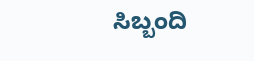ಸಿಬ್ಬಂದಿ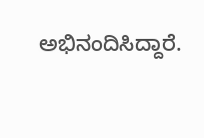ಅಭಿನಂದಿಸಿದ್ದಾರೆ.